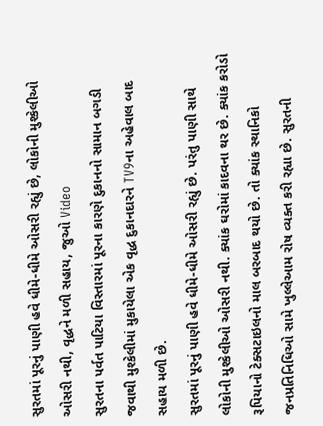સુરતમાં પૂરનું પાણી હવે ધીમે-ધીમે ઓસરી રહ્યું છે, લોકોની મુશ્કેલીઓ ઓસરી નથી, વૃદ્ધને મળી સહાય, જુઓ Video
સુરતના પર્વત પાટિયા વિસ્તારમાં પૂરના કારણે દુકાનનો સામાન બગડી જવાથી મુશ્કેલીમાં મુકાયેલા એક વૃદ્ધ દુકાનદારને TV9ના અહેવાલ બાદ સહાય મળી છે.
સુરતમાં પૂરનું પાણી હવે ધીમે-ધીમે ઓસરી રહ્યું છે. પરંતુ પાણી સાથે લોકોની મુશ્કેલીઓ ઓસરી નથી. ક્યાંક ઘરોમાં કાદવના થર છે. ક્યાંક કરોડો રૂપિયાનો ટેક્સટાઇલનો માલ બરબાદ થયો છે. તો ક્યાંક સ્થાનિકો જનપ્રતિનિધિઓ સામે ખુલ્લેઆમ રોષ વ્યક્ત કરી રહ્યા છે. સુરતની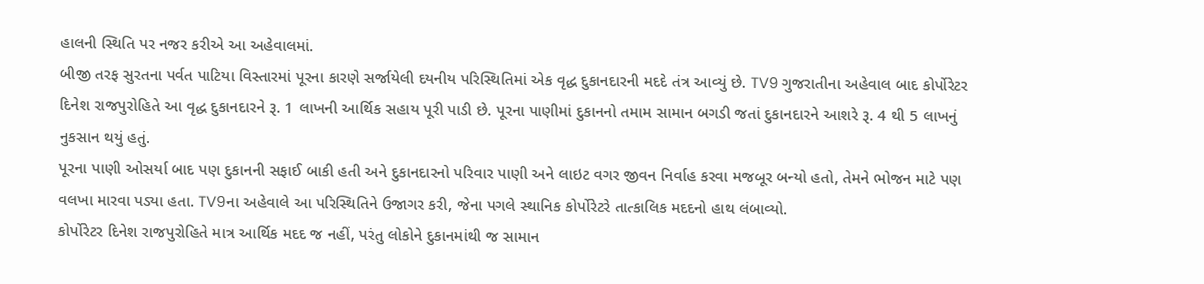હાલની સ્થિતિ પર નજર કરીએ આ અહેવાલમાં.
બીજી તરફ સુરતના પર્વત પાટિયા વિસ્તારમાં પૂરના કારણે સર્જાયેલી દયનીય પરિસ્થિતિમાં એક વૃદ્ધ દુકાનદારની મદદે તંત્ર આવ્યું છે. TV9 ગુજરાતીના અહેવાલ બાદ કોર્પોરેટર દિનેશ રાજપુરોહિતે આ વૃદ્ધ દુકાનદારને રૂ. 1 લાખની આર્થિક સહાય પૂરી પાડી છે. પૂરના પાણીમાં દુકાનનો તમામ સામાન બગડી જતાં દુકાનદારને આશરે રૂ. 4 થી 5 લાખનું નુકસાન થયું હતું.
પૂરના પાણી ઓસર્યા બાદ પણ દુકાનની સફાઈ બાકી હતી અને દુકાનદારનો પરિવાર પાણી અને લાઇટ વગર જીવન નિર્વાહ કરવા મજબૂર બન્યો હતો, તેમને ભોજન માટે પણ વલખા મારવા પડ્યા હતા. TV9ના અહેવાલે આ પરિસ્થિતિને ઉજાગર કરી, જેના પગલે સ્થાનિક કોર્પોરેટરે તાત્કાલિક મદદનો હાથ લંબાવ્યો.
કોર્પોરેટર દિનેશ રાજપુરોહિતે માત્ર આર્થિક મદદ જ નહીં, પરંતુ લોકોને દુકાનમાંથી જ સામાન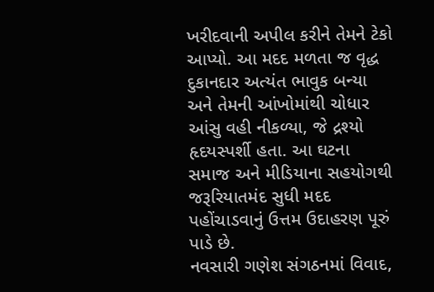ખરીદવાની અપીલ કરીને તેમને ટેકો આપ્યો. આ મદદ મળતા જ વૃદ્ધ દુકાનદાર અત્યંત ભાવુક બન્યા અને તેમની આંખોમાંથી ચોધાર આંસુ વહી નીકળ્યા, જે દ્રશ્યો હૃદયસ્પર્શી હતા. આ ઘટના સમાજ અને મીડિયાના સહયોગથી જરૂરિયાતમંદ સુધી મદદ પહોંચાડવાનું ઉત્તમ ઉદાહરણ પૂરું પાડે છે.
નવસારી ગણેશ સંગઠનમાં વિવાદ,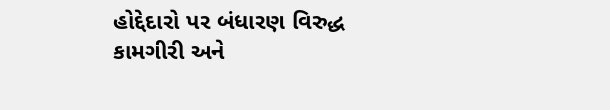હોદ્દેદારો પર બંધારણ વિરુદ્ધ કામગીરી અને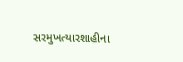સરમુખત્યારશાહીના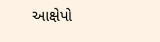આક્ષેપો